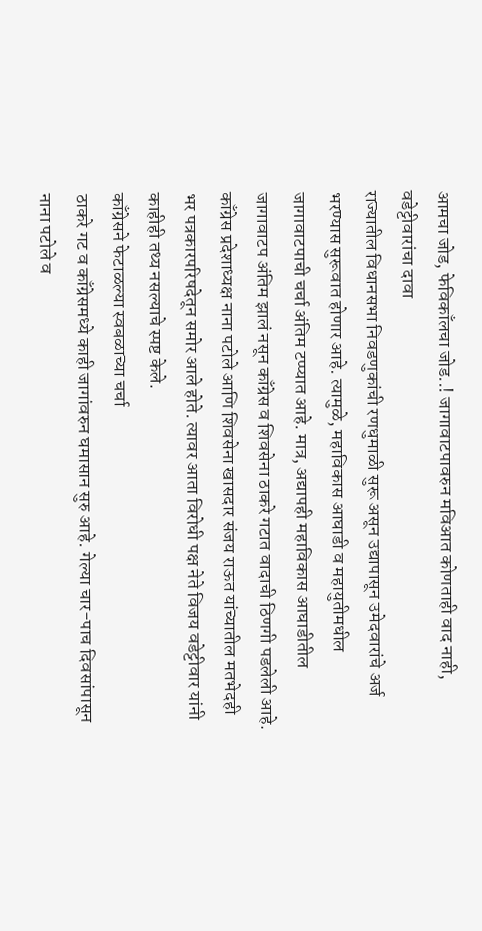आमचा जोड, फेविकाँलचा जोड..! जागावाटपावरुन मविआत कोणताही वाद नाही, वडेट्टीवारांचा दावा
राज्यातील विधानसभा निवडणुकांची रणधुमाळी सुरू असून उद्यापासून उमेदवारांचे अर्ज भरण्यास सुरूवात होणार आहे. त्यामुळे, महाविकास आघाडी व महायुतीमधील जागावाटपाची चर्चा अंतिम टप्प्यात आहे. मात्र, अद्यापही महाविकास आघाडीतील जागावाटप अंतिम झालं नसून काँग्रेस व शिवसेना ठाकरे गटात वादाची ठिणगी पडलेली आहे. काँग्रेस प्रदेशाध्यक्ष नाना पटोले आणि शिवसेना खासदार संजय राऊत यांच्यातील मतभेदही भर पत्रकारपरिषदेतून समोर आले होते. त्यावर आता विरोधी पक्ष नेते विजय वडेट्टीवार यांनी काहीही तथ्य नसल्याचे स्पष्ट केले.
काँग्रेसने फेटाळल्या स्वबळाच्या चर्चा
ठाकरे गट व काँग्रेसमध्ये काही जागांवरुन घमासान सुरु आहे. गेल्या चार-पाच दिवसांपासून नाना पटोले व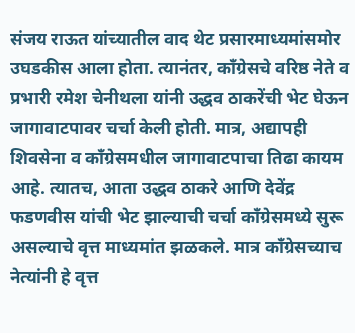संजय राऊत यांच्यातील वाद थेट प्रसारमाध्यमांसमोर उघडकीस आला होता. त्यानंतर, काँग्रेसचे वरिष्ठ नेते व प्रभारी रमेश चेनीथला यांनी उद्धव ठाकरेंची भेट घेऊन जागावाटपावर चर्चा केली होती. मात्र, अद्यापही शिवसेना व काँग्रेसमधील जागावाटपाचा तिढा कायम आहे. त्यातच, आता उद्धव ठाकरे आणि देवेंद्र फडणवीस यांची भेट झाल्याची चर्चा काँग्रेसमध्ये सुरू असल्याचे वृत्त माध्यमांत झळकले. मात्र काँग्रेसच्याच नेत्यांनी हे वृत्त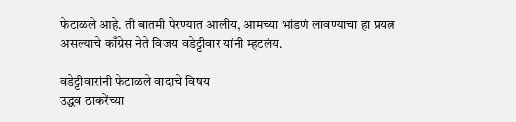फेटाळले आहे. ती बातमी पेरण्यात आलीय, आमच्या भांडणं लावण्याचा हा प्रयत्न असल्याचे काँग्रेस नेते विजय वडेट्टीवार यांनी म्हटलंय.

वडेट्टीवारांनी फेटाळले वादाचे विषय
उद्धव ठाकरेंच्या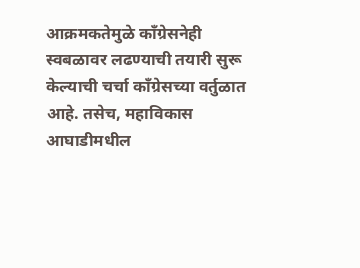आक्रमकतेमुळे काँग्रेसनेही स्वबळावर लढण्याची तयारी सुरू केल्याची चर्चा काँग्रेसच्या वर्तुळात आहे. तसेच, महाविकास आघाडीमधील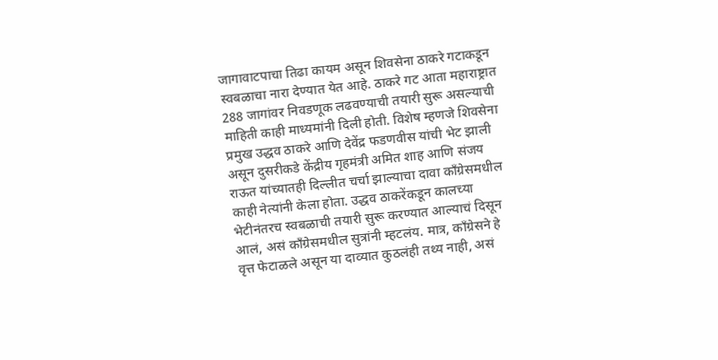जागावाटपाचा तिढा कायम असून शिवसेना ठाकरे गटाकडून स्वबळाचा नारा देण्यात येत आहे. ठाकरे गट आता महाराष्ट्रात 288 जागांवर निवडणूक लढवण्याची तयारी सुरू असल्याची माहिती काही माध्यमांनी दिली होती. विशेष म्हणजे शिवसेना प्रमुख उद्धव ठाकरे आणि देवेंद्र फडणवीस यांची भेट झाली असून दुसरीकडे केंद्रीय गृहमंत्री अमित शाह आणि संजय राऊत यांच्यातही दिल्लीत चर्चा झाल्याचा दावा काँग्रेसमधील काही नेत्यांनी केला होता. उद्धव ठाकरेंकडून कालच्या भेटीनंतरच स्वबळाची तयारी सुरू करण्यात आल्याचं दिसून आलं, असं काँग्रेसमधील सुत्रांनी म्हटलंय. मात्र, काँग्रेसने हे वृत्त फेटाळले असून या दाव्यात कुठलंही तथ्य नाही, असं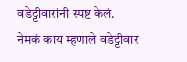वडेट्टीवारांनी स्पष्ट केलं.
नेमकं काय म्हणाले वडेट्टीवार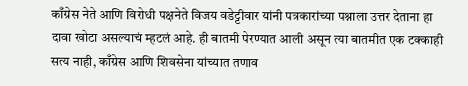काँग्रेस नेते आणि विरोधी पक्षनेते विजय वडेट्टीवार यांनी पत्रकारांच्या पश्नाला उत्तर देताना हा दावा खोटा असल्याचं म्हटलं आहे. ही बातमी पेरण्यात आली असून त्या बातमीत एक टक्काही सत्य नाही, काँग्रेस आणि शिवसेना यांच्यात तणाव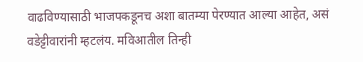वाढविण्यासाठी भाजपकडूनच अशा बातम्या पेरण्यात आल्या आहेत, असं वडेट्टीवारांनी म्हटलंय. मविआतील तिन्ही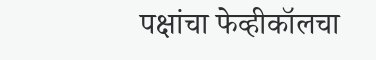पक्षांचा फेव्हीकॉलचा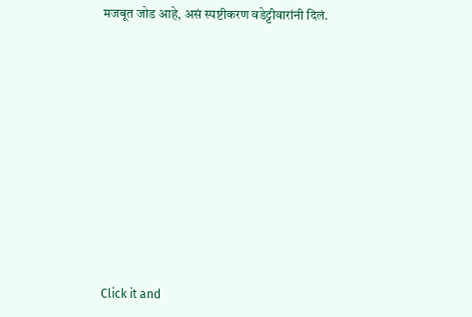मजबूत जोड आहे, असं स्पष्टीकरण वडेट्टीवारांनी दिलं.












Click it and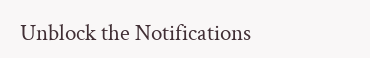Unblock the Notifications